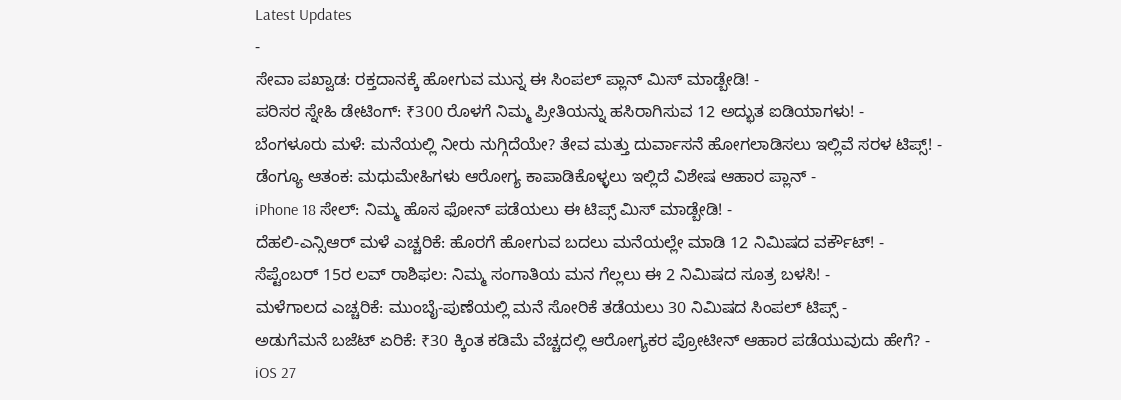Latest Updates
-
ಸೇವಾ ಪಖ್ವಾಡ: ರಕ್ತದಾನಕ್ಕೆ ಹೋಗುವ ಮುನ್ನ ಈ ಸಿಂಪಲ್ ಪ್ಲಾನ್ ಮಿಸ್ ಮಾಡ್ಬೇಡಿ! -
ಪರಿಸರ ಸ್ನೇಹಿ ಡೇಟಿಂಗ್: ₹300 ರೊಳಗೆ ನಿಮ್ಮ ಪ್ರೀತಿಯನ್ನು ಹಸಿರಾಗಿಸುವ 12 ಅದ್ಭುತ ಐಡಿಯಾಗಳು! -
ಬೆಂಗಳೂರು ಮಳೆ: ಮನೆಯಲ್ಲಿ ನೀರು ನುಗ್ಗಿದೆಯೇ? ತೇವ ಮತ್ತು ದುರ್ವಾಸನೆ ಹೋಗಲಾಡಿಸಲು ಇಲ್ಲಿವೆ ಸರಳ ಟಿಪ್ಸ್! -
ಡೆಂಗ್ಯೂ ಆತಂಕ: ಮಧುಮೇಹಿಗಳು ಆರೋಗ್ಯ ಕಾಪಾಡಿಕೊಳ್ಳಲು ಇಲ್ಲಿದೆ ವಿಶೇಷ ಆಹಾರ ಪ್ಲಾನ್ -
iPhone 18 ಸೇಲ್: ನಿಮ್ಮ ಹೊಸ ಫೋನ್ ಪಡೆಯಲು ಈ ಟಿಪ್ಸ್ ಮಿಸ್ ಮಾಡ್ಬೇಡಿ! -
ದೆಹಲಿ-ಎನ್ಸಿಆರ್ ಮಳೆ ಎಚ್ಚರಿಕೆ: ಹೊರಗೆ ಹೋಗುವ ಬದಲು ಮನೆಯಲ್ಲೇ ಮಾಡಿ 12 ನಿಮಿಷದ ವರ್ಕೌಟ್! -
ಸೆಪ್ಟೆಂಬರ್ 15ರ ಲವ್ ರಾಶಿಫಲ: ನಿಮ್ಮ ಸಂಗಾತಿಯ ಮನ ಗೆಲ್ಲಲು ಈ 2 ನಿಮಿಷದ ಸೂತ್ರ ಬಳಸಿ! -
ಮಳೆಗಾಲದ ಎಚ್ಚರಿಕೆ: ಮುಂಬೈ-ಪುಣೆಯಲ್ಲಿ ಮನೆ ಸೋರಿಕೆ ತಡೆಯಲು 30 ನಿಮಿಷದ ಸಿಂಪಲ್ ಟಿಪ್ಸ್ -
ಅಡುಗೆಮನೆ ಬಜೆಟ್ ಏರಿಕೆ: ₹30 ಕ್ಕಿಂತ ಕಡಿಮೆ ವೆಚ್ಚದಲ್ಲಿ ಆರೋಗ್ಯಕರ ಪ್ರೋಟೀನ್ ಆಹಾರ ಪಡೆಯುವುದು ಹೇಗೆ? -
iOS 27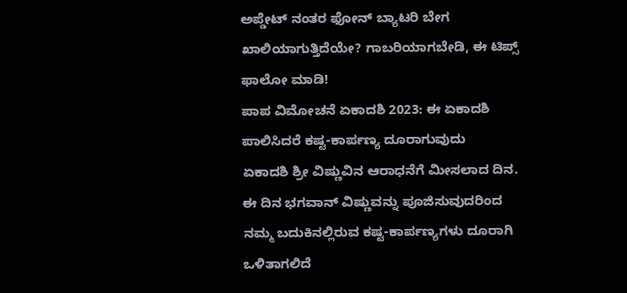ಅಪ್ಡೇಟ್ ನಂತರ ಫೋನ್ ಬ್ಯಾಟರಿ ಬೇಗ ಖಾಲಿಯಾಗುತ್ತಿದೆಯೇ? ಗಾಬರಿಯಾಗಬೇಡಿ, ಈ ಟಿಪ್ಸ್ ಫಾಲೋ ಮಾಡಿ!
ಪಾಪ ವಿಮೋಚನೆ ಏಕಾದಶಿ 2023: ಈ ಏಕಾದಶಿ ಪಾಲಿಸಿದರೆ ಕಷ್ಟ-ಕಾರ್ಪಣ್ಯ ದೂರಾಗುವುದು
ಏಕಾದಶಿ ಶ್ರೀ ವಿಷ್ಣುವಿನ ಆರಾಧನೆಗೆ ಮೀಸಲಾದ ದಿನ. ಈ ದಿನ ಭಗವಾನ್ ವಿಷ್ಣುವನ್ನು ಪೂಜಿಸುವುದರಿಂದ ನಮ್ಮ ಬದುಕಿನಲ್ಲಿರುವ ಕಷ್ಟ-ಕಾರ್ಪಣ್ಯಗಳು ದೂರಾಗಿ ಒಳಿತಾಗಲಿದೆ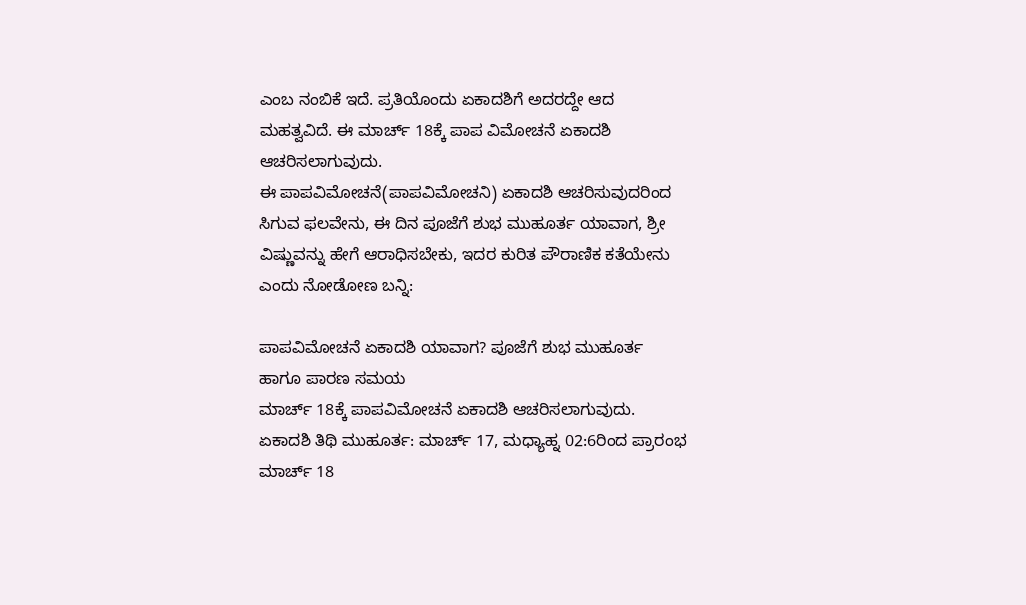ಎಂಬ ನಂಬಿಕೆ ಇದೆ. ಪ್ರತಿಯೊಂದು ಏಕಾದಶಿಗೆ ಅದರದ್ದೇ ಆದ ಮಹತ್ವವಿದೆ. ಈ ಮಾರ್ಚ್ 18ಕ್ಕೆ ಪಾಪ ವಿಮೋಚನೆ ಏಕಾದಶಿ ಆಚರಿಸಲಾಗುವುದು.
ಈ ಪಾಪವಿಮೋಚನೆ(ಪಾಪವಿಮೋಚನಿ) ಏಕಾದಶಿ ಆಚರಿಸುವುದರಿಂದ ಸಿಗುವ ಫಲವೇನು, ಈ ದಿನ ಪೂಜೆಗೆ ಶುಭ ಮುಹೂರ್ತ ಯಾವಾಗ, ಶ್ರೀ ವಿಷ್ಣುವನ್ನು ಹೇಗೆ ಆರಾಧಿಸಬೇಕು, ಇದರ ಕುರಿತ ಪೌರಾಣಿಕ ಕತೆಯೇನು ಎಂದು ನೋಡೋಣ ಬನ್ನಿ:

ಪಾಪವಿಮೋಚನೆ ಏಕಾದಶಿ ಯಾವಾಗ? ಪೂಜೆಗೆ ಶುಭ ಮುಹೂರ್ತ ಹಾಗೂ ಪಾರಣ ಸಮಯ
ಮಾರ್ಚ್ 18ಕ್ಕೆ ಪಾಪವಿಮೋಚನೆ ಏಕಾದಶಿ ಆಚರಿಸಲಾಗುವುದು.
ಏಕಾದಶಿ ತಿಥಿ ಮುಹೂರ್ತ: ಮಾರ್ಚ್ 17, ಮಧ್ಯಾಹ್ನ 02:6ರಿಂದ ಪ್ರಾರಂಭ
ಮಾರ್ಚ್ 18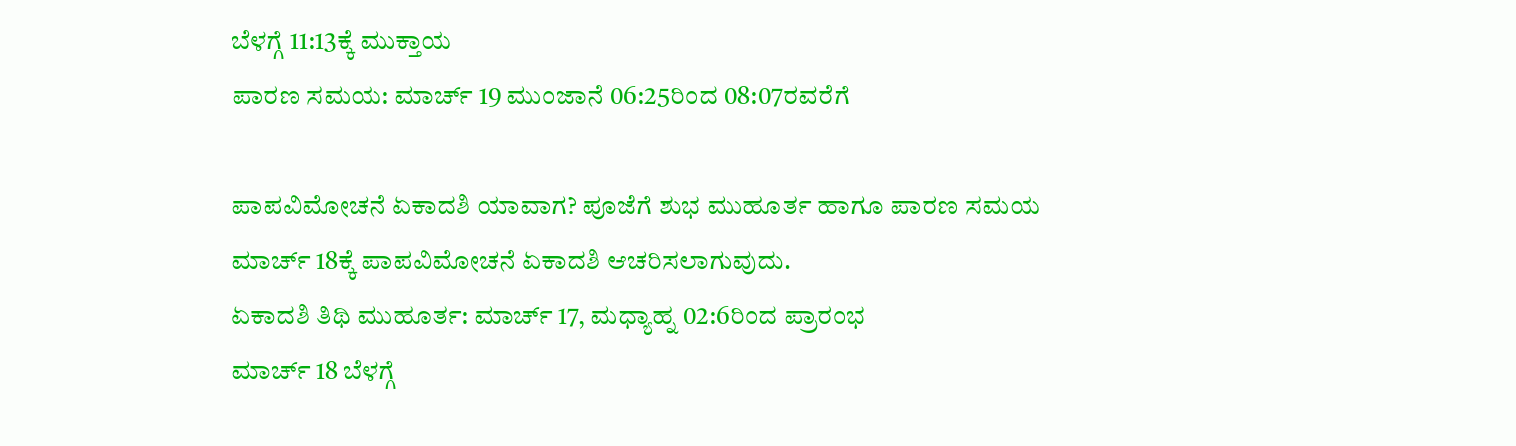ಬೆಳಗ್ಗೆ 11:13ಕ್ಕೆ ಮುಕ್ತಾಯ
ಪಾರಣ ಸಮಯ: ಮಾರ್ಚ್ 19 ಮುಂಜಾನೆ 06:25ರಿಂದ 08:07ರವರೆಗೆ

ಪಾಪವಿಮೋಚನೆ ಏಕಾದಶಿ ಯಾವಾಗ? ಪೂಜೆಗೆ ಶುಭ ಮುಹೂರ್ತ ಹಾಗೂ ಪಾರಣ ಸಮಯ
ಮಾರ್ಚ್ 18ಕ್ಕೆ ಪಾಪವಿಮೋಚನೆ ಏಕಾದಶಿ ಆಚರಿಸಲಾಗುವುದು.
ಏಕಾದಶಿ ತಿಥಿ ಮುಹೂರ್ತ: ಮಾರ್ಚ್ 17, ಮಧ್ಯಾಹ್ನ 02:6ರಿಂದ ಪ್ರಾರಂಭ
ಮಾರ್ಚ್ 18 ಬೆಳಗ್ಗೆ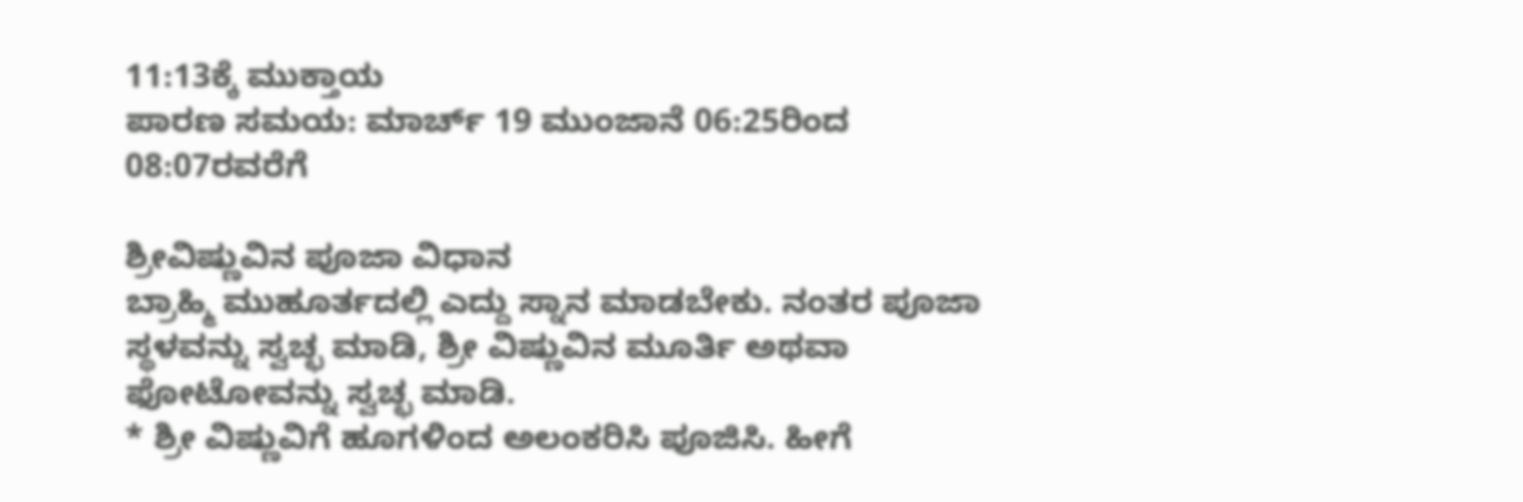11:13ಕ್ಕೆ ಮುಕ್ತಾಯ
ಪಾರಣ ಸಮಯ: ಮಾರ್ಚ್ 19 ಮುಂಜಾನೆ 06:25ರಿಂದ 08:07ರವರೆಗೆ

ಶ್ರೀವಿಷ್ಣುವಿನ ಪೂಜಾ ವಿಧಾನ
ಬ್ರಾಹ್ಮಿ ಮುಹೂರ್ತದಲ್ಲಿ ಎದ್ದು ಸ್ನಾನ ಮಾಡಬೇಕು. ನಂತರ ಪೂಜಾ ಸ್ಥಳವನ್ನು ಸ್ವಚ್ಛ ಮಾಡಿ, ಶ್ರೀ ವಿಷ್ಣುವಿನ ಮೂರ್ತಿ ಅಥವಾ ಫೋಟೋವನ್ನು ಸ್ವಚ್ಛ ಮಾಡಿ.
* ಶ್ರೀ ವಿಷ್ಣುವಿಗೆ ಹೂಗಳಿಂದ ಅಲಂಕರಿಸಿ ಪೂಜಿಸಿ. ಹೀಗೆ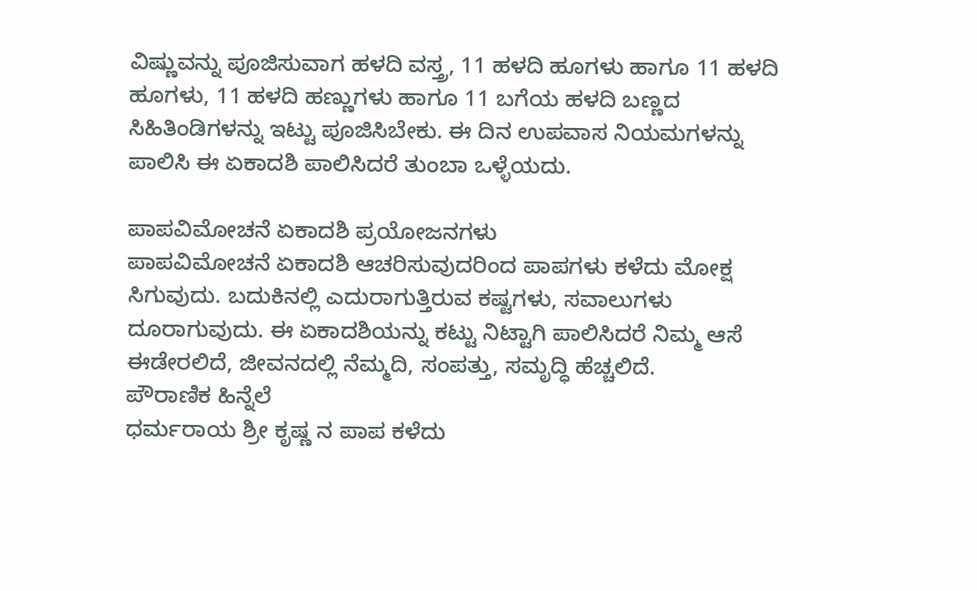ವಿಷ್ಣುವನ್ನು ಪೂಜಿಸುವಾಗ ಹಳದಿ ವಸ್ತ್ರ, 11 ಹಳದಿ ಹೂಗಳು ಹಾಗೂ 11 ಹಳದಿ ಹೂಗಳು, 11 ಹಳದಿ ಹಣ್ಣುಗಳು ಹಾಗೂ 11 ಬಗೆಯ ಹಳದಿ ಬಣ್ಣದ ಸಿಹಿತಿಂಡಿಗಳನ್ನು ಇಟ್ಟು ಪೂಜಿಸಿಬೇಕು. ಈ ದಿನ ಉಪವಾಸ ನಿಯಮಗಳನ್ನು ಪಾಲಿಸಿ ಈ ಏಕಾದಶಿ ಪಾಲಿಸಿದರೆ ತುಂಬಾ ಒಳ್ಳೆಯದು.

ಪಾಪವಿಮೋಚನೆ ಏಕಾದಶಿ ಪ್ರಯೋಜನಗಳು
ಪಾಪವಿಮೋಚನೆ ಏಕಾದಶಿ ಆಚರಿಸುವುದರಿಂದ ಪಾಪಗಳು ಕಳೆದು ಮೋಕ್ಷ ಸಿಗುವುದು. ಬದುಕಿನಲ್ಲಿ ಎದುರಾಗುತ್ತಿರುವ ಕಷ್ಟಗಳು, ಸವಾಲುಗಳು ದೂರಾಗುವುದು. ಈ ಏಕಾದಶಿಯನ್ನು ಕಟ್ಟು ನಿಟ್ಟಾಗಿ ಪಾಲಿಸಿದರೆ ನಿಮ್ಮ ಆಸೆ ಈಡೇರಲಿದೆ, ಜೀವನದಲ್ಲಿ ನೆಮ್ಮದಿ, ಸಂಪತ್ತು, ಸಮೃದ್ಧಿ ಹೆಚ್ಚಲಿದೆ.
ಪೌರಾಣಿಕ ಹಿನ್ನೆಲೆ
ಧರ್ಮರಾಯ ಶ್ರೀ ಕೃಷ್ಣ ನ ಪಾಪ ಕಳೆದು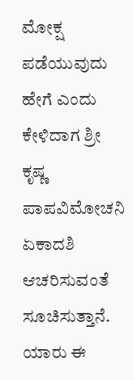ಮೋಕ್ಷ ಪಡೆಯುವುದು ಹೇಗೆ ಎಂದು ಕೇಳಿದಾಗ ಶ್ರೀ ಕೃಷ್ಣ ಪಾಪವಿಮೋಚನಿ ಏಕಾದಶಿ ಆಚರಿಸುವಂತೆ ಸೂಚಿಸುತ್ತಾನೆ. ಯಾರು ಈ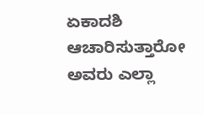ಏಕಾದಶಿ ಆಚಾರಿಸುತ್ತಾರೋ ಅವರು ಎಲ್ಲಾ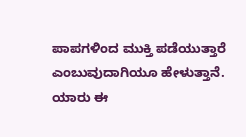ಪಾಪಗಳಿಂದ ಮುಕ್ತಿ ಪಡೆಯುತ್ತಾರೆ ಎಂಬುವುದಾಗಿಯೂ ಹೇಳುತ್ತಾನೆ.
ಯಾರು ಈ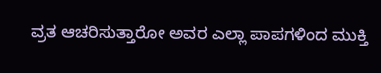ವ್ರತ ಆಚರಿಸುತ್ತಾರೋ ಅವರ ಎಲ್ಲಾ ಪಾಪಗಳಿಂದ ಮುಕ್ತಿ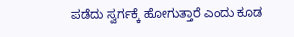ಪಡೆದು ಸ್ವರ್ಗಕ್ಕೆ ಹೋಗುತ್ತಾರೆ ಎಂದು ಕೂಡ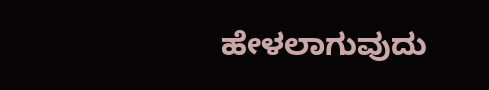ಹೇಳಲಾಗುವುದು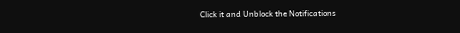Click it and Unblock the Notifications